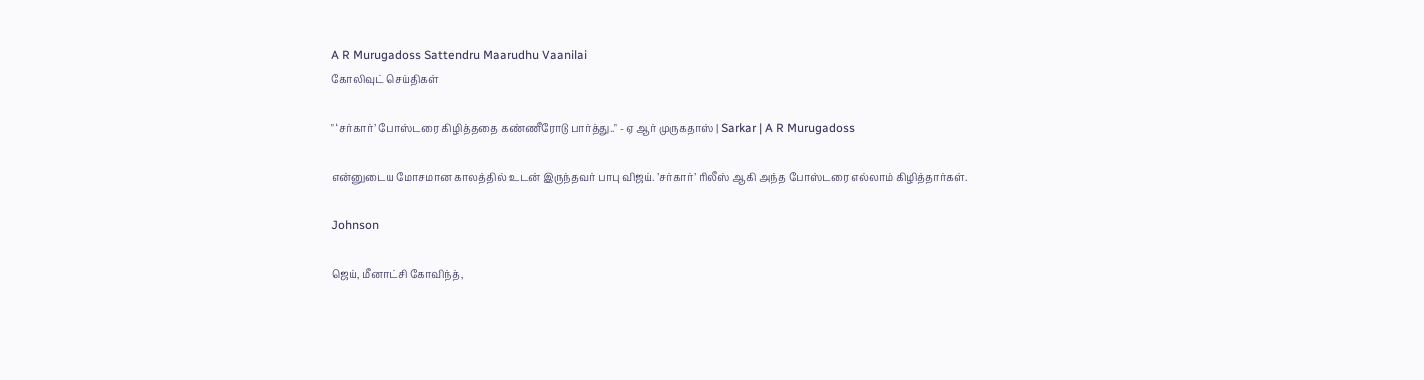A R Murugadoss Sattendru Maarudhu Vaanilai
கோலிவுட் செய்திகள்

" ‘சர்கார்’ போஸ்டரை கிழித்ததை கண்ணீரோடு பார்த்து.." - ஏ ஆர் முருகதாஸ் | Sarkar | A R Murugadoss

என்னுடைய மோசமான காலத்தில் உடன் இருந்தவர் பாபு விஜய். ’சர்கார்’ ரிலீஸ் ஆகி அந்த போஸ்டரை எல்லாம் கிழித்தார்கள்.

Johnson

ஜெய், மீனாட்சி கோவிந்த்,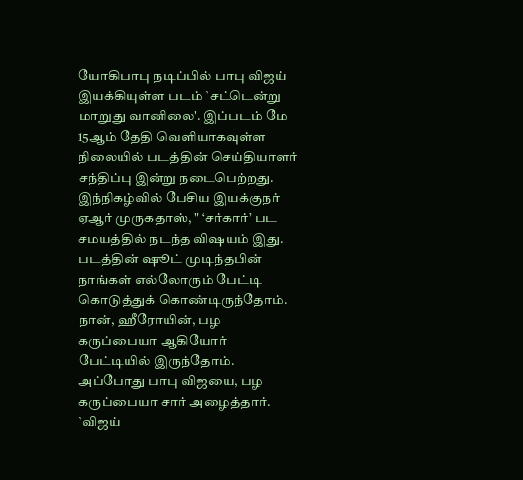யோகிபாபு நடிப்பில் பாபு விஜய் இயக்கியுள்ள படம் `சட்டென்று மாறுது வானிலை'. இப்படம் மே 15ஆம் தேதி வெளியாகவுள்ள நிலையில் படத்தின் செய்தியாளர் சந்திப்பு இன்று நடைபெற்றது. இந்நிகழ்வில் பேசிய இயக்குநர் ஏஆர் முருகதாஸ், " ‘சர்கார்’ பட சமயத்தில் நடந்த விஷயம் இது. படத்தின் ஷூட் முடிந்தபின் நாங்கள் எல்லோரும் பேட்டி கொடுத்துக் கொண்டிருந்தோம். நான், ஹீரோயின், பழ கருப்பையா ஆகியோர் பேட்டியில் இருந்தோம். அப்போது பாபு விஜயை, பழ கருப்பையா சார் அழைத்தார். `விஜய்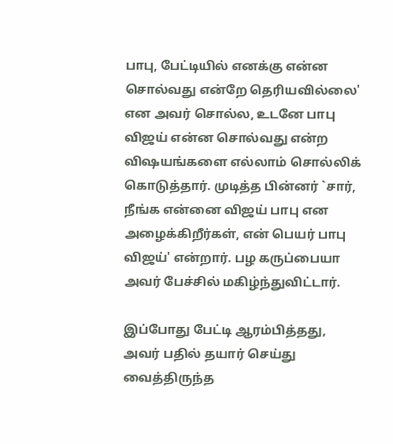பாபு, பேட்டியில் எனக்கு என்ன சொல்வது என்றே தெரியவில்லை' என அவர் சொல்ல, உடனே பாபு விஜய் என்ன சொல்வது என்ற விஷயங்களை எல்லாம் சொல்லிக் கொடுத்தார். முடித்த பின்னர் `சார், நீங்க என்னை விஜய் பாபு என அழைக்கிறீர்கள், என் பெயர் பாபு விஜய்' என்றார். பழ கருப்பையா அவர் பேச்சில் மகிழ்ந்துவிட்டார்.

இப்போது பேட்டி ஆரம்பித்தது, அவர் பதில் தயார் செய்து வைத்திருந்த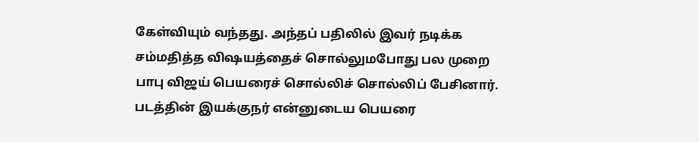கேள்வியும் வந்தது. அந்தப் பதிலில் இவர் நடிக்க சம்மதித்த விஷயத்தைச் சொல்லுமபோது பல முறை பாபு விஜய் பெயரைச் சொல்லிச் சொல்லிப் பேசினார். படத்தின் இயக்குநர் என்னுடைய பெயரை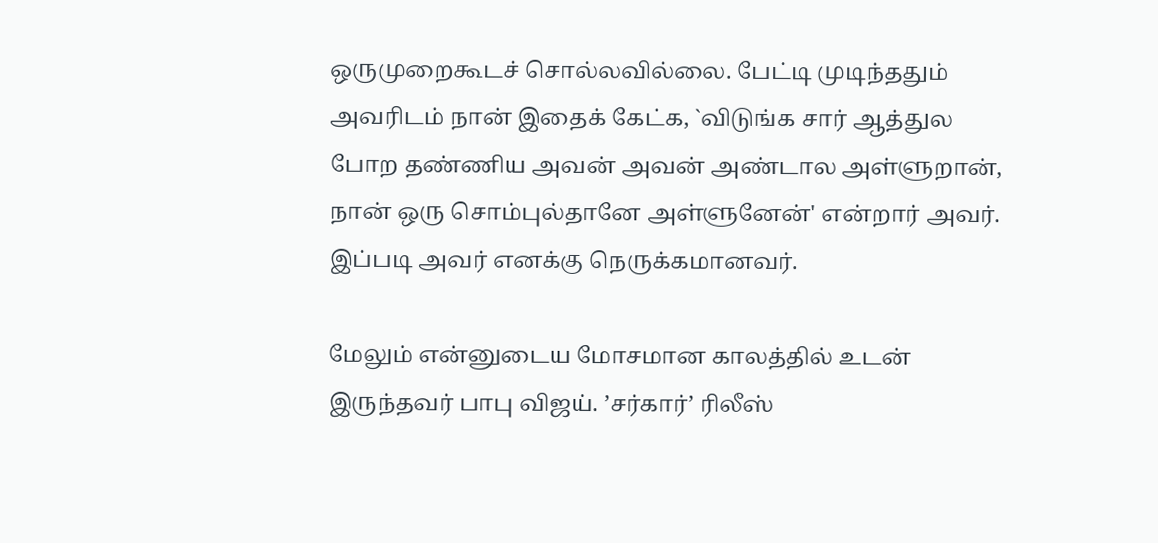ஒருமுறைகூடச் சொல்லவில்லை. பேட்டி முடிந்ததும் அவரிடம் நான் இதைக் கேட்க, `விடுங்க சார் ஆத்துல போற தண்ணிய அவன் அவன் அண்டால அள்ளுறான், நான் ஒரு சொம்புல்தானே அள்ளுனேன்' என்றார் அவர். இப்படி அவர் எனக்கு நெருக்கமானவர்.

மேலும் என்னுடைய மோசமான காலத்தில் உடன் இருந்தவர் பாபு விஜய். ’சர்கார்’ ரிலீஸ்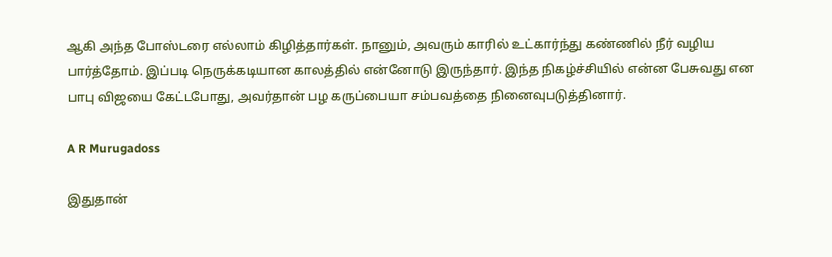ஆகி அந்த போஸ்டரை எல்லாம் கிழித்தார்கள். நானும், அவரும் காரில் உட்கார்ந்து கண்ணில் நீர் வழிய பார்த்தோம். இப்படி நெருக்கடியான காலத்தில் என்னோடு இருந்தார். இந்த நிகழ்ச்சியில் என்ன பேசுவது என பாபு விஜயை கேட்டபோது, அவர்தான் பழ கருப்பையா சம்பவத்தை நினைவுபடுத்தினார்.

A R Murugadoss

இதுதான்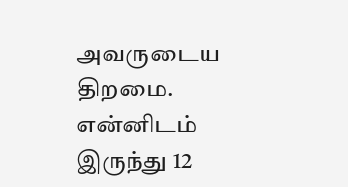அவருடைய திறமை. என்னிடம் இருந்து 12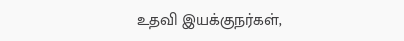உதவி இயக்குநர்கள்,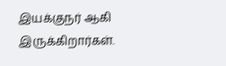இயக்குநர் ஆகி இருக்கிறார்கள்.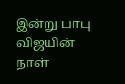இன்று பாபு விஜயின் நாள்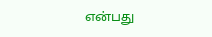என்பது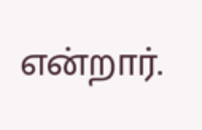என்றார்.